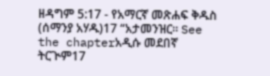ዘዳግም 5:17 - የአማርኛ መጽሐፍ ቅዱስ (ሰማንያ አሃዱ)17 “አታመንዝር። See the chapterአዲሱ መደበኛ ትርጒም17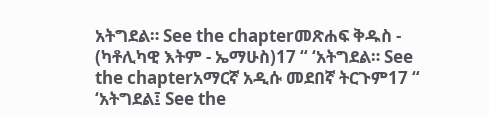አትግደል። See the chapterመጽሐፍ ቅዱስ - (ካቶሊካዊ እትም - ኤማሁስ)17 “ ‘አትግደል። See the chapterአማርኛ አዲሱ መደበኛ ትርጉም17 “ ‘አትግደል፤ See the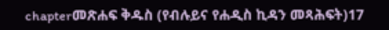chapterመጽሐፍ ቅዱስ (የብሉይና የሐዲስ ኪዳን መጻሕፍት)17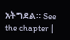አትግደል። See the chapter |